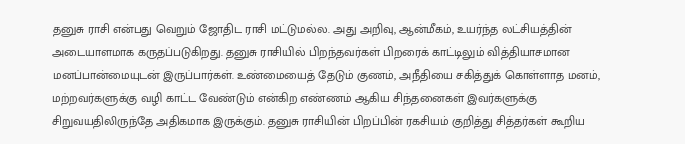தனுசு ராசி என்பது வெறும் ஜோதிட ராசி மட்டுமல்ல. அது அறிவு, ஆன்மீகம், உயர்ந்த லட்சியத்தின் அடையாளமாக கருதப்படுகிறது. தனுசு ராசியில் பிறந்தவர்கள் பிறரைக் காட்டிலும் வித்தியாசமான மனப்பான்மையுடன் இருப்பார்கள். உண்மையைத் தேடும் குணம், அநீதியை சகித்துக் கொள்ளாத மனம், மற்றவர்களுக்கு வழி காட்ட வேண்டும் என்கிற எண்ணம் ஆகிய சிந்தனைகள் இவர்களுக்கு சிறுவயதிலிருந்தே அதிகமாக இருக்கும். தனுசு ராசியின் பிறப்பின் ரகசியம் குறித்து சித்தர்கள் கூறிய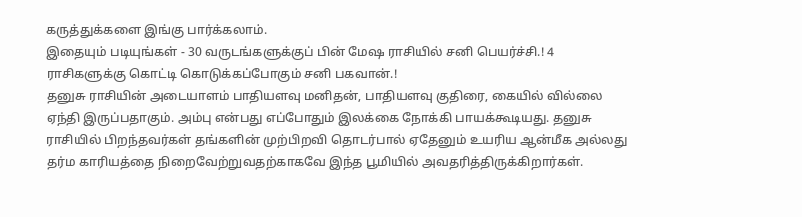கருத்துக்களை இங்கு பார்க்கலாம்.
இதையும் படியுங்கள் - 30 வருடங்களுக்குப் பின் மேஷ ராசியில் சனி பெயர்ச்சி.! 4 ராசிகளுக்கு கொட்டி கொடுக்கப்போகும் சனி பகவான்.!
தனுசு ராசியின் அடையாளம் பாதியளவு மனிதன், பாதியளவு குதிரை, கையில் வில்லை ஏந்தி இருப்பதாகும். அம்பு என்பது எப்போதும் இலக்கை நோக்கி பாயக்கூடியது. தனுசு ராசியில் பிறந்தவர்கள் தங்களின் முற்பிறவி தொடர்பால் ஏதேனும் உயரிய ஆன்மீக அல்லது தர்ம காரியத்தை நிறைவேற்றுவதற்காகவே இந்த பூமியில் அவதரித்திருக்கிறார்கள்.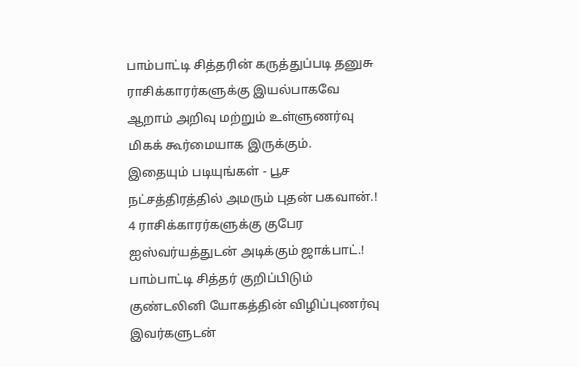பாம்பாட்டி சித்தரின் கருத்துப்படி தனுசு ராசிக்காரர்களுக்கு இயல்பாகவே ஆறாம் அறிவு மற்றும் உள்ளுணர்வு மிகக் கூர்மையாக இருக்கும்.
இதையும் படியுங்கள் - பூச நட்சத்திரத்தில் அமரும் புதன் பகவான்.! 4 ராசிக்காரர்களுக்கு குபேர ஐஸ்வர்யத்துடன் அடிக்கும் ஜாக்பாட்.!
பாம்பாட்டி சித்தர் குறிப்பிடும் குண்டலினி யோகத்தின் விழிப்புணர்வு இவர்களுடன்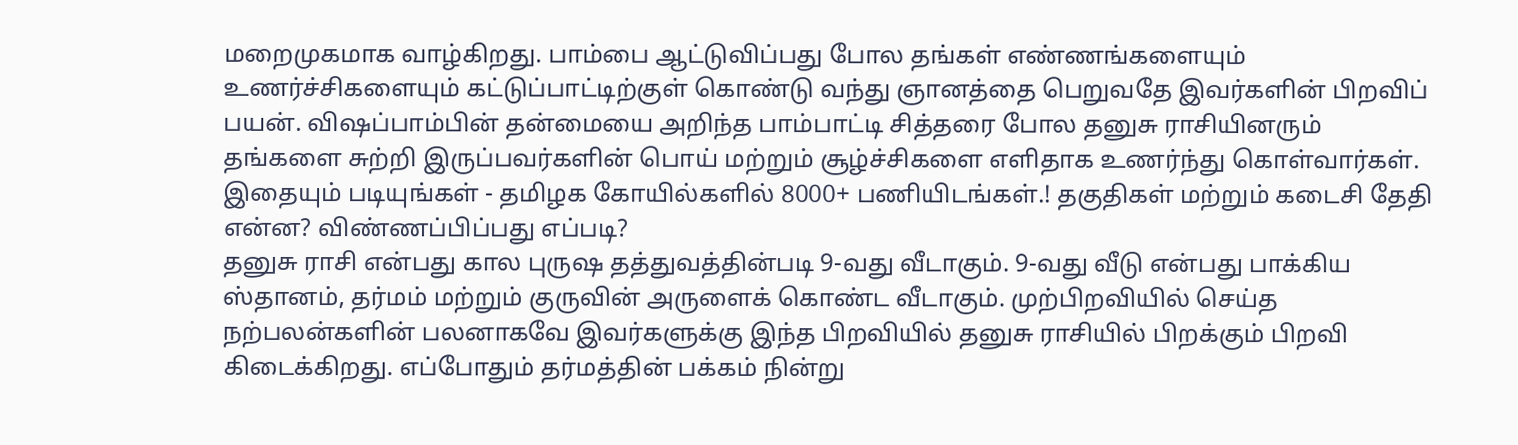மறைமுகமாக வாழ்கிறது. பாம்பை ஆட்டுவிப்பது போல தங்கள் எண்ணங்களையும் உணர்ச்சிகளையும் கட்டுப்பாட்டிற்குள் கொண்டு வந்து ஞானத்தை பெறுவதே இவர்களின் பிறவிப் பயன். விஷப்பாம்பின் தன்மையை அறிந்த பாம்பாட்டி சித்தரை போல தனுசு ராசியினரும் தங்களை சுற்றி இருப்பவர்களின் பொய் மற்றும் சூழ்ச்சிகளை எளிதாக உணர்ந்து கொள்வார்கள்.
இதையும் படியுங்கள் - தமிழக கோயில்களில் 8000+ பணியிடங்கள்.! தகுதிகள் மற்றும் கடைசி தேதி என்ன? விண்ணப்பிப்பது எப்படி?
தனுசு ராசி என்பது கால புருஷ தத்துவத்தின்படி 9-வது வீடாகும். 9-வது வீடு என்பது பாக்கிய ஸ்தானம், தர்மம் மற்றும் குருவின் அருளைக் கொண்ட வீடாகும். முற்பிறவியில் செய்த நற்பலன்களின் பலனாகவே இவர்களுக்கு இந்த பிறவியில் தனுசு ராசியில் பிறக்கும் பிறவி கிடைக்கிறது. எப்போதும் தர்மத்தின் பக்கம் நின்று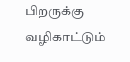பிறருக்கு வழிகாட்டும்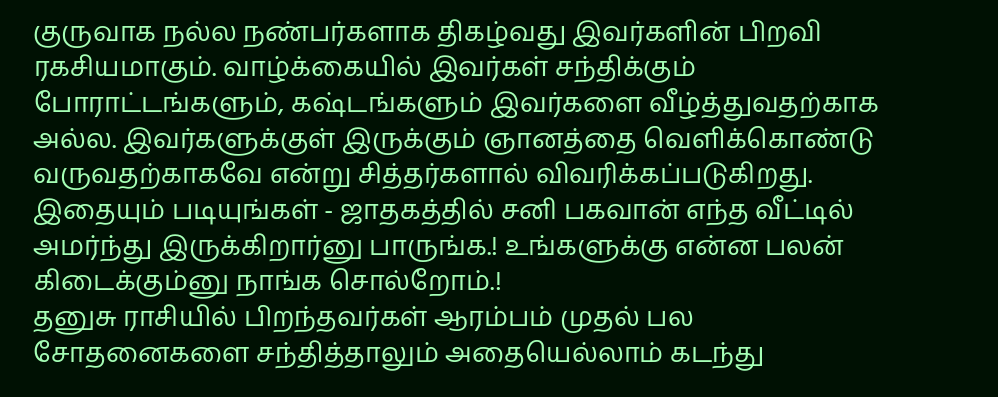குருவாக நல்ல நண்பர்களாக திகழ்வது இவர்களின் பிறவி ரகசியமாகும். வாழ்க்கையில் இவர்கள் சந்திக்கும் போராட்டங்களும், கஷ்டங்களும் இவர்களை வீழ்த்துவதற்காக அல்ல. இவர்களுக்குள் இருக்கும் ஞானத்தை வெளிக்கொண்டு வருவதற்காகவே என்று சித்தர்களால் விவரிக்கப்படுகிறது.
இதையும் படியுங்கள் - ஜாதகத்தில் சனி பகவான் எந்த வீட்டில் அமர்ந்து இருக்கிறார்னு பாருங்க.! உங்களுக்கு என்ன பலன் கிடைக்கும்னு நாங்க சொல்றோம்.!
தனுசு ராசியில் பிறந்தவர்கள் ஆரம்பம் முதல் பல சோதனைகளை சந்தித்தாலும் அதையெல்லாம் கடந்து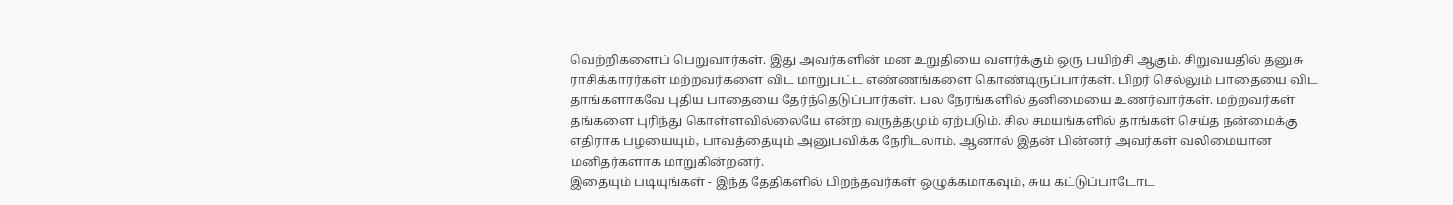வெற்றிகளைப் பெறுவார்கள். இது அவர்களின் மன உறுதியை வளர்க்கும் ஒரு பயிற்சி ஆகும். சிறுவயதில் தனுசு ராசிக்காரர்கள் மற்றவர்களை விட மாறுபட்ட எண்ணங்களை கொண்டிருப்பார்கள். பிறர் செல்லும் பாதையை விட தாங்களாகவே புதிய பாதையை தேர்ந்தெடுப்பார்கள். பல நேரங்களில் தனிமையை உணர்வார்கள். மற்றவர்கள் தங்களை புரிந்து கொள்ளவில்லையே என்ற வருத்தமும் ஏற்படும். சில சமயங்களில் தாங்கள் செய்த நன்மைக்கு எதிராக பழயையும், பாவத்தையும் அனுபவிக்க நேரிடலாம். ஆனால் இதன் பின்னர் அவர்கள் வலிமையான மனிதர்களாக மாறுகின்றனர்.
இதையும் படியுங்கள் - இந்த தேதிகளில் பிறந்தவர்கள் ஒழுக்கமாகவும், சுய கட்டுப்பாடோட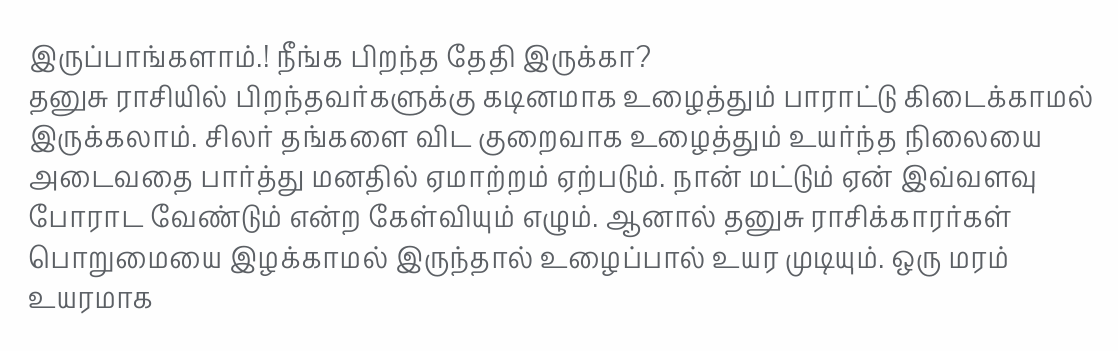இருப்பாங்களாம்.! நீங்க பிறந்த தேதி இருக்கா?
தனுசு ராசியில் பிறந்தவர்களுக்கு கடினமாக உழைத்தும் பாராட்டு கிடைக்காமல் இருக்கலாம். சிலர் தங்களை விட குறைவாக உழைத்தும் உயர்ந்த நிலையை அடைவதை பார்த்து மனதில் ஏமாற்றம் ஏற்படும். நான் மட்டும் ஏன் இவ்வளவு போராட வேண்டும் என்ற கேள்வியும் எழும். ஆனால் தனுசு ராசிக்காரர்கள் பொறுமையை இழக்காமல் இருந்தால் உழைப்பால் உயர முடியும். ஒரு மரம் உயரமாக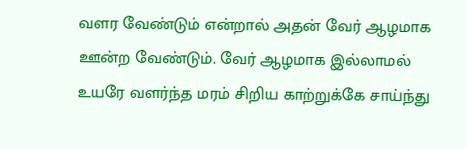வளர வேண்டும் என்றால் அதன் வேர் ஆழமாக ஊன்ற வேண்டும். வேர் ஆழமாக இல்லாமல் உயரே வளர்ந்த மரம் சிறிய காற்றுக்கே சாய்ந்து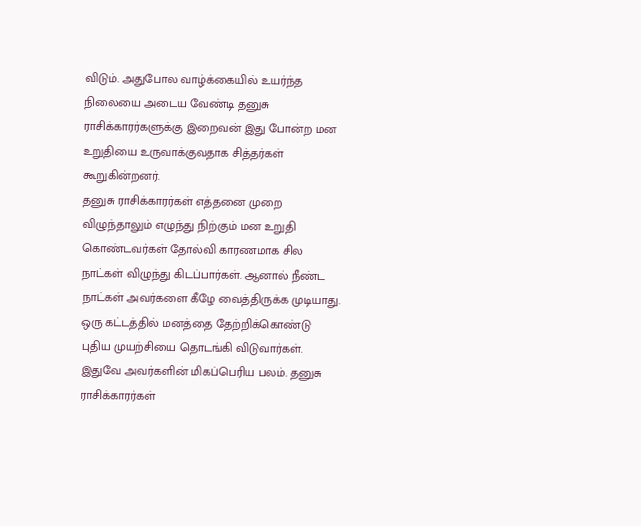விடும். அதுபோல வாழ்க்கையில் உயர்ந்த நிலையை அடைய வேண்டி தனுசு ராசிக்காரர்களுக்கு இறைவன் இது போன்ற மன உறுதியை உருவாக்குவதாக சித்தர்கள் கூறுகின்றனர்.
தனுசு ராசிக்காரர்கள் எத்தனை முறை விழுந்தாலும் எழுந்து நிற்கும் மன உறுதி கொண்டவர்கள் தோல்வி காரணமாக சில நாட்கள் விழுந்து கிடப்பார்கள். ஆனால் நீண்ட நாட்கள் அவர்களை கீழே வைத்திருக்க முடியாது. ஒரு கட்டத்தில் மனத்தை தேற்றிக்கொண்டு புதிய முயற்சியை தொடங்கி விடுவார்கள். இதுவே அவர்களின் மிகப்பெரிய பலம். தனுசு ராசிக்காரர்கள்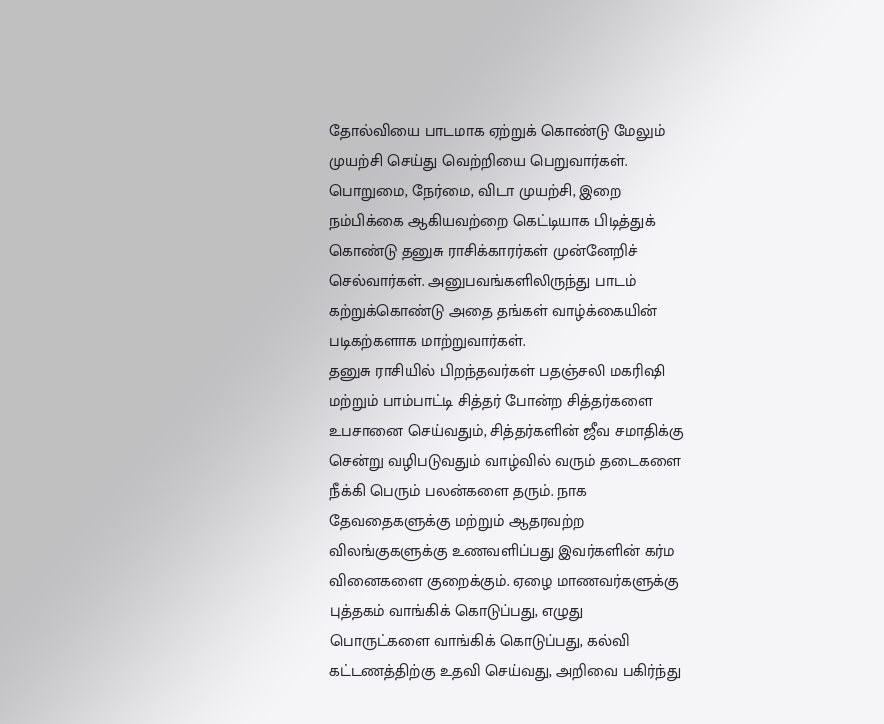தோல்வியை பாடமாக ஏற்றுக் கொண்டு மேலும் முயற்சி செய்து வெற்றியை பெறுவார்கள். பொறுமை, நேர்மை, விடா முயற்சி, இறை நம்பிக்கை ஆகியவற்றை கெட்டியாக பிடித்துக் கொண்டு தனுசு ராசிக்காரர்கள் முன்னேறிச் செல்வார்கள். அனுபவங்களிலிருந்து பாடம் கற்றுக்கொண்டு அதை தங்கள் வாழ்க்கையின் படிகற்களாக மாற்றுவார்கள்.
தனுசு ராசியில் பிறந்தவர்கள் பதஞ்சலி மகரிஷி மற்றும் பாம்பாட்டி சித்தர் போன்ற சித்தர்களை உபசானை செய்வதும், சித்தர்களின் ஜீவ சமாதிக்கு சென்று வழிபடுவதும் வாழ்வில் வரும் தடைகளை நீக்கி பெரும் பலன்களை தரும். நாக தேவதைகளுக்கு மற்றும் ஆதரவற்ற விலங்குகளுக்கு உணவளிப்பது இவர்களின் கர்ம வினைகளை குறைக்கும். ஏழை மாணவர்களுக்கு புத்தகம் வாங்கிக் கொடுப்பது, எழுது பொருட்களை வாங்கிக் கொடுப்பது, கல்வி கட்டணத்திற்கு உதவி செய்வது, அறிவை பகிர்ந்து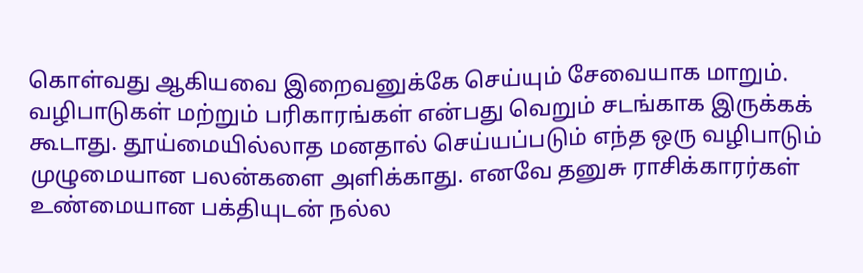கொள்வது ஆகியவை இறைவனுக்கே செய்யும் சேவையாக மாறும். வழிபாடுகள் மற்றும் பரிகாரங்கள் என்பது வெறும் சடங்காக இருக்கக் கூடாது. தூய்மையில்லாத மனதால் செய்யப்படும் எந்த ஒரு வழிபாடும் முழுமையான பலன்களை அளிக்காது. எனவே தனுசு ராசிக்காரர்கள் உண்மையான பக்தியுடன் நல்ல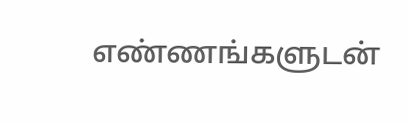எண்ணங்களுடன்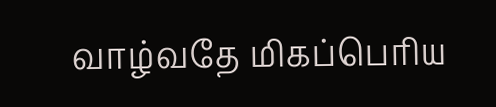வாழ்வதே மிகப்பெரிய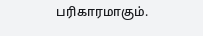பரிகாரமாகும்.